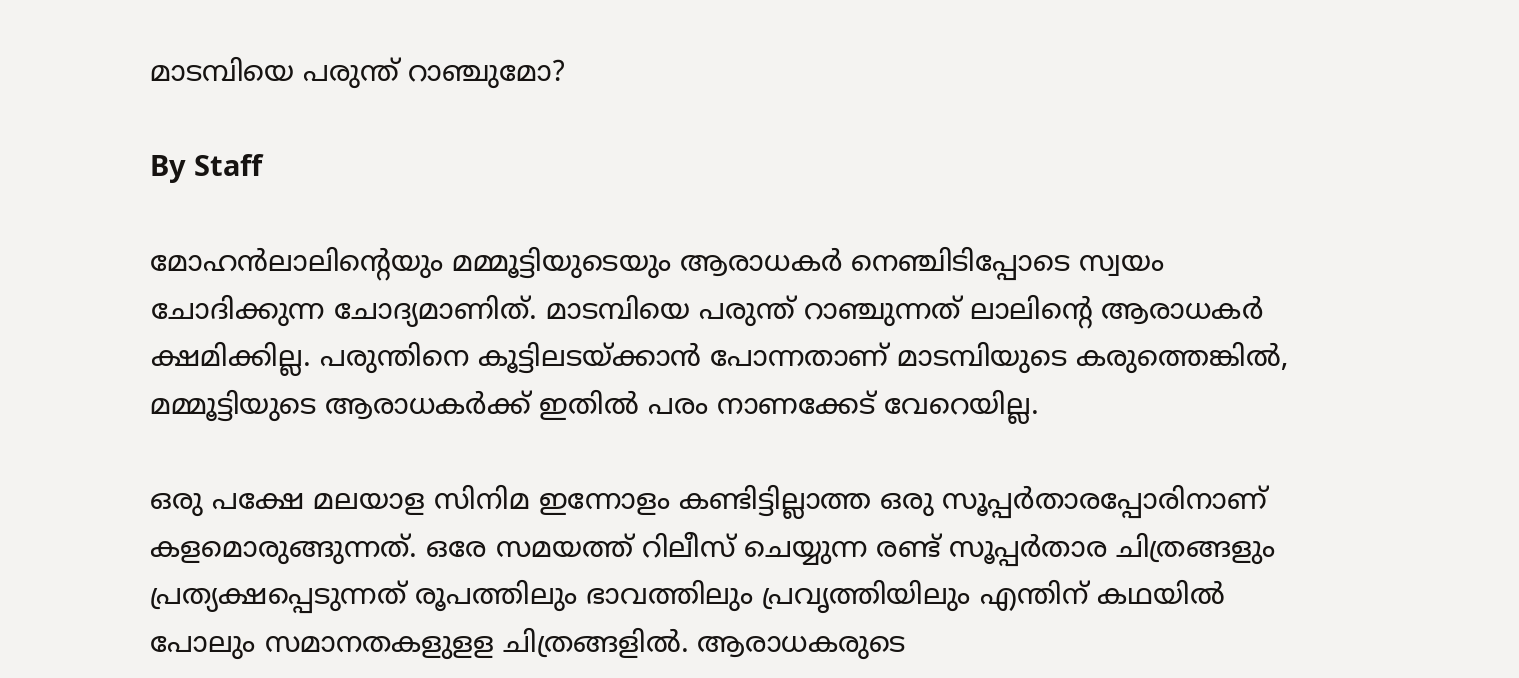മാടമ്പിയെ പരുന്ത് റാഞ്ചുമോ?

By Staff

മോഹന്‍ലാലിന്റെയും മമ്മൂട്ടിയുടെയും ആരാധകര്‍ നെഞ്ചിടിപ്പോടെ സ്വയം ചോദിക്കുന്ന ചോദ്യമാണിത്. മാടമ്പിയെ പരുന്ത് റാ‍ഞ്ചുന്നത് ലാലിന്റെ ആരാധകര്‍ ക്ഷമിക്കില്ല. പരുന്തിനെ കൂട്ടിലടയ്ക്കാന്‍ പോന്നതാണ് മാടമ്പിയുടെ കരുത്തെങ്കില്‍, മമ്മൂട്ടിയുടെ ആരാധകര്‍ക്ക് ഇതില്‍ പരം നാണക്കേട് വേറെയില്ല.

ഒരു പക്ഷേ മലയാള സിനിമ ഇന്നോളം കണ്ടിട്ടില്ലാത്ത ഒരു സൂപ്പര്‍താരപ്പോരിനാണ് കളമൊരുങ്ങുന്നത്. ഒരേ സമയത്ത് റിലീസ് ചെയ്യുന്ന രണ്ട് സൂപ്പര്‍താര ചിത്രങ്ങളും പ്രത്യക്ഷപ്പെടുന്നത് രൂപത്തിലും ഭാവത്തിലും പ്രവൃത്തിയിലും എന്തിന് കഥയില്‍ പോലും സമാനതകളുളള ചിത്രങ്ങളില്‍. ആരാധകരുടെ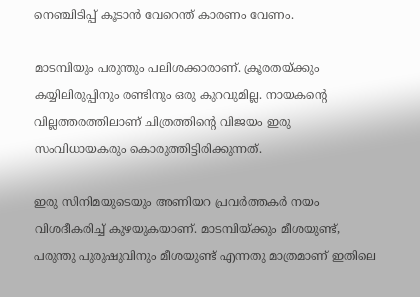നെഞ്ചിടിപ്പ് കൂടാന്‍ വേറെന്ത് കാരണം വേണം.

മാടമ്പിയും പരുന്തും പലിശക്കാരാണ്. ക്രൂരതയ്ക്കും കയ്യിലിരുപ്പിനും രണ്ടിനും ഒരു കുറവുമില്ല. നായകന്റെ വില്ലത്തരത്തിലാണ് ചിത്രത്തിന്റെ വിജയം ഇരു സംവിധായകരും കൊരുത്തിട്ടിരിക്കുന്നത്.

ഇരു സിനിമയുടെയും അണിയറ പ്രവര്‍ത്തകര്‍ നയം വിശദീകരിച്ച് കുഴയുകയാണ്. മാടമ്പിയ്ക്കും മീശയുണ്ട്, പരുന്തു പുരുഷുവിനും മീശയുണ്ട് എന്നതു മാത്രമാണ് ഇതിലെ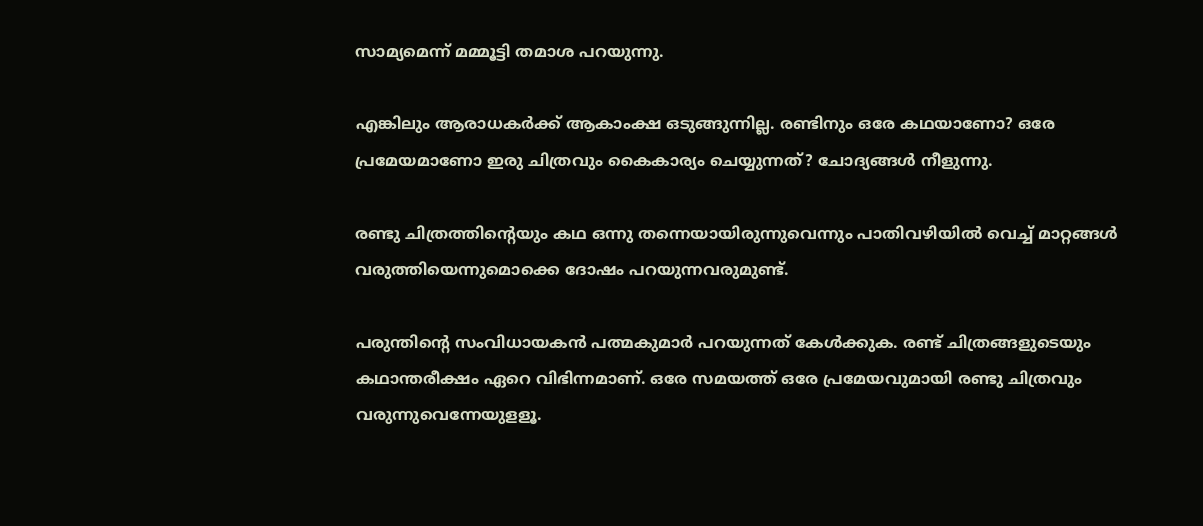സാമ്യമെന്ന് മമ്മൂട്ടി തമാശ പറയുന്നു.

എങ്കിലും ആരാധകര്‍ക്ക് ആകാംക്ഷ ഒടുങ്ങുന്നില്ല. രണ്ടിനും ഒരേ കഥയാണോ? ഒരേ പ്രമേയമാണോ ഇരു ചിത്രവും കൈകാര്യം ചെയ്യുന്നത്? ചോദ്യങ്ങള്‍ നീളുന്നു.

രണ്ടു ചിത്രത്തിന്റെയും കഥ ഒന്നു തന്നെയായിരുന്നുവെന്നും പാതിവഴിയില്‍ വെച്ച് മാറ്റങ്ങള്‍ വരുത്തിയെന്നുമൊക്കെ ദോഷം പറയുന്നവരുമുണ്ട്.

പരുന്തിന്റെ സംവിധായകന്‍ പത്മകുമാര്‍ പറയുന്നത് കേള്‍ക്കുക. രണ്ട് ചിത്രങ്ങളുടെയും കഥാന്തരീക്ഷം ഏറെ വിഭിന്നമാണ്. ഒരേ സമയത്ത് ഒരേ പ്രമേയവുമായി രണ്ടു ചിത്രവും വരുന്നുവെന്നേയുളളൂ.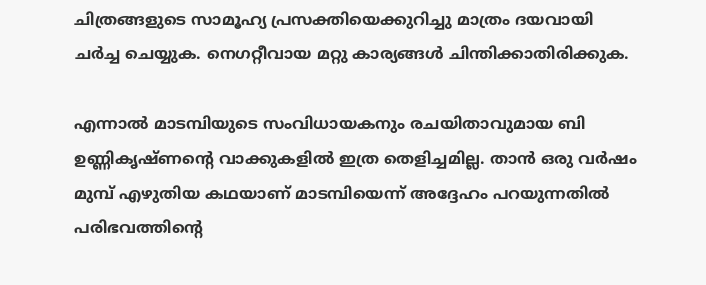ചിത്രങ്ങളുടെ സാമൂഹ്യ പ്രസക്തിയെക്കുറിച്ചു മാത്രം ദയവായി ചര്‍ച്ച ചെയ്യുക. നെഗറ്റീവായ മറ്റു കാര്യങ്ങള്‍ ചിന്തിക്കാതിരിക്കുക.

എന്നാല്‍ മാടമ്പിയുടെ സംവിധായകനും രചയിതാവുമായ ബി ഉണ്ണികൃഷ്ണന്റെ വാക്കുകളില്‍ ഇത്ര തെളിച്ചമില്ല. താന്‍ ഒരു വര്‍ഷം മുമ്പ് എഴുതിയ കഥയാണ് മാടമ്പിയെന്ന് അദ്ദേഹം പറയുന്നതില്‍ പരിഭവത്തിന്റെ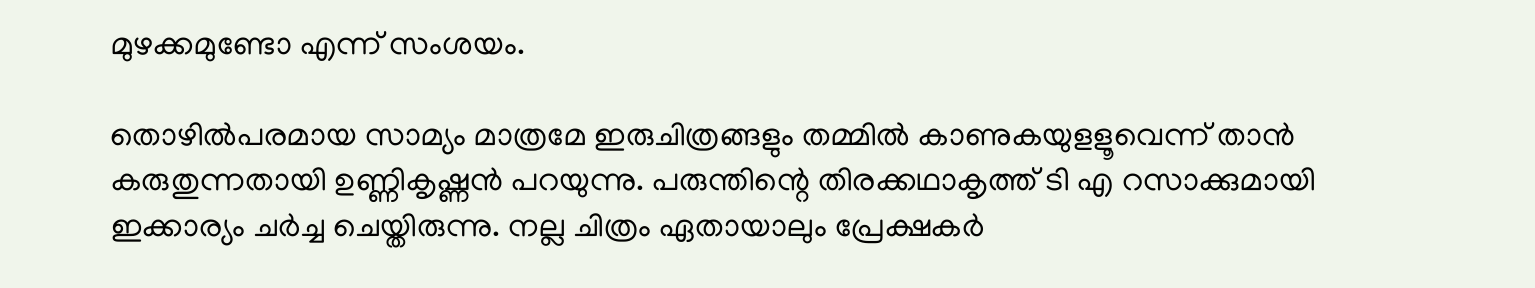മുഴക്കമുണ്ടോ എന്ന് സംശയം.

തൊഴില്‍പരമായ സാമ്യം മാത്രമേ ഇരുചിത്രങ്ങളും തമ്മില്‍ കാണുകയുളളൂവെന്ന് താന്‍ കരുതുന്നതായി ഉണ്ണികൃഷ്ണന്‍ പറയുന്നു. പരുന്തിന്റെ തിരക്കഥാകൃത്ത് ടി എ റസാക്കുമായി ഇക്കാര്യം ചര്‍ച്ച ചെയ്തിരുന്നു. നല്ല ചിത്രം ഏതായാലും പ്രേക്ഷകര്‍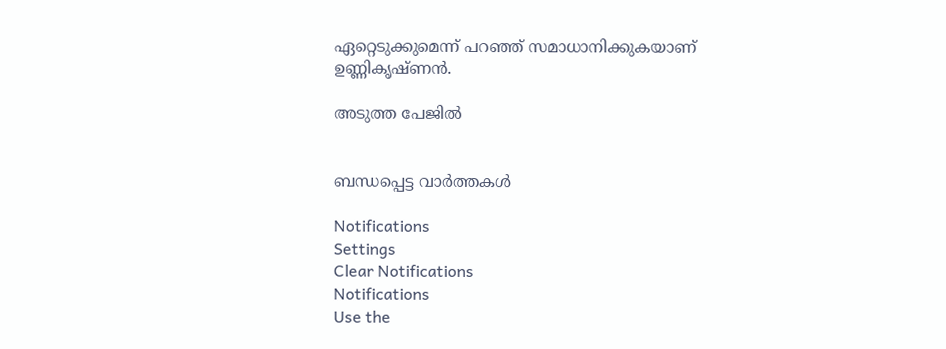ഏറ്റെടുക്കുമെന്ന് പറഞ്ഞ് സമാധാനിക്കുകയാണ് ഉണ്ണികൃഷ്ണന്‍.

അടുത്ത പേജില്‍


ബന്ധപ്പെട്ട വാര്‍ത്തകള്‍

Notifications
Settings
Clear Notifications
Notifications
Use the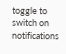toggle to switch on notifications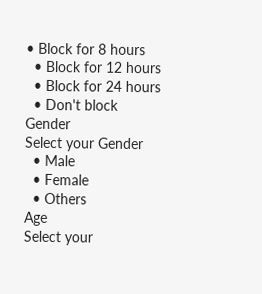• Block for 8 hours
  • Block for 12 hours
  • Block for 24 hours
  • Don't block
Gender
Select your Gender
  • Male
  • Female
  • Others
Age
Select your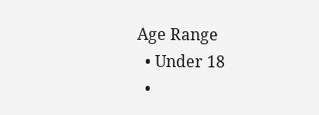Age Range
  • Under 18
  •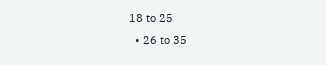18 to 25
  • 26 to 35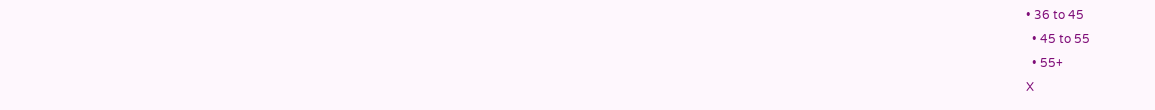• 36 to 45
  • 45 to 55
  • 55+
X